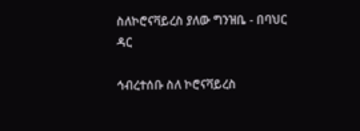ስለኮሮናቫይረስ ያለው ግንዝቤ - በባህር ዳር

ኅብረተሰቡ ስለ ኮሮናቫይረስ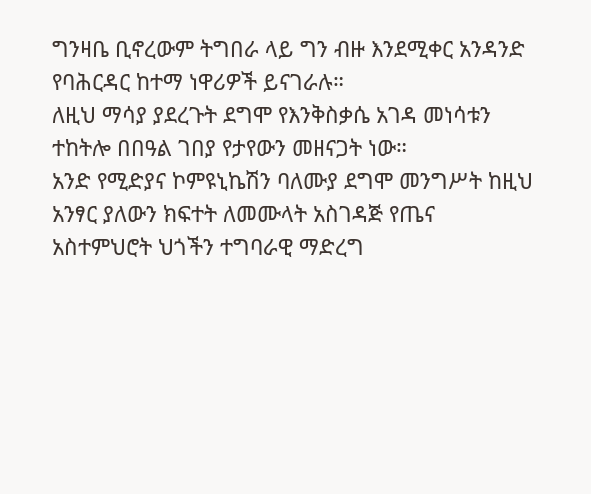ግንዛቤ ቢኖረውም ትግበራ ላይ ግን ብዙ እንደሚቀር አንዳንድ የባሕርዳር ከተማ ነዋሪዎች ይናገራሉ።
ለዚህ ማሳያ ያደረጉት ደግሞ የእንቅስቃሴ አገዳ መነሳቱን ተከትሎ በበዓል ገበያ የታየውን መዘናጋት ነው።
አንድ የሚድያና ኮምዩኒኬሽን ባለሙያ ደግሞ መንግሥት ከዚህ አንፃር ያለውን ክፍተት ለመሙላት አስገዳጅ የጤና አስተምህሮት ህጎችን ተግባራዊ ማድረግ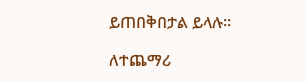ይጠበቅበታል ይላሉ።

ለተጨማሪ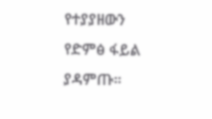የተያያዘውን የድምፅ ፋይል ያዳምጡ።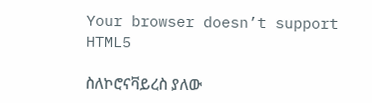Your browser doesn’t support HTML5

ስለኮሮናቫይረስ ያለው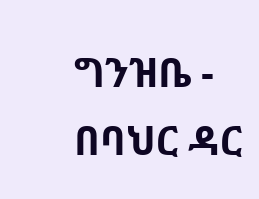ግንዝቤ - በባህር ዳር